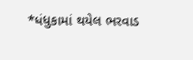*ધંધુકામાં થયેલ ભરવાડ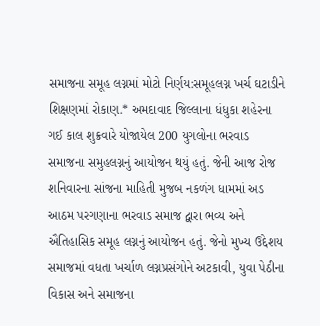સમાજના સમૂહ લગ્નમાં મોટો નિર્ણય:સમૂહલગ્ન ખર્ચ ઘટાડીને શિક્ષણમાં રોકાણ.* અમદાવાદ જિલ્લાના ધંધુકા શહેરના ગઈ કાલ શુક્રવારે યોજાયેલ 200 યુગલોના ભરવાડ સમાજના સમુહલગ્નનું આયોજન થયું હતું. જેની આજ રોજ શનિવારના સાંજના માહિતી મુજબ નકળંગ ધામમાં અડ આઠમ પરગણાના ભરવાડ સમાજ દ્વારા ભવ્ય અને ઐતિહાસિક સમૂહ લગ્નનું આયોજન હતું. જેનો મુખ્ય ઉદ્દેશય સમાજમાં વધતા ખર્ચાળ લગ્નપ્રસંગોને અટકાવી, યુવા પેઠીના વિકાસ અને સમાજના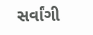સર્વાંગી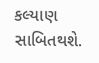કલ્યાણ સાબિતથશે.